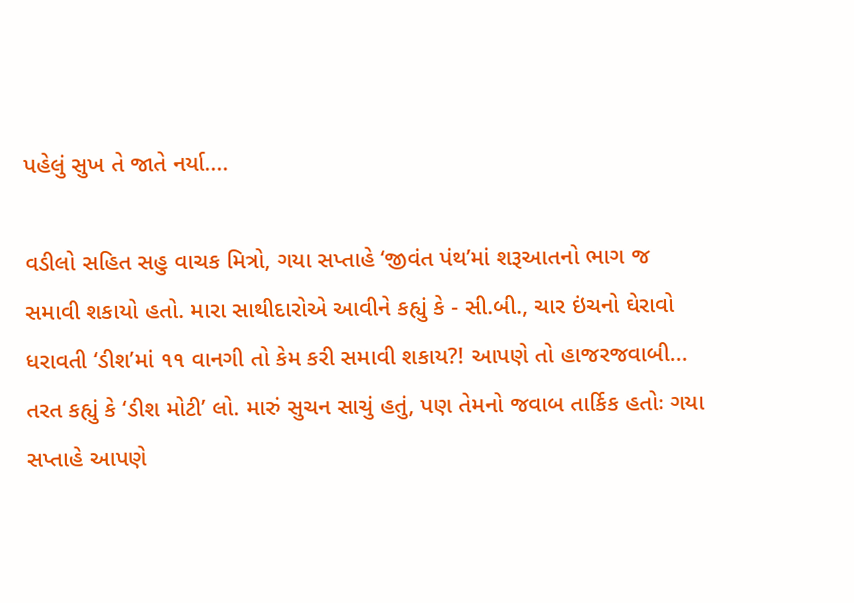પહેલું સુખ તે જાતે નર્યા....

વડીલો સહિત સહુ વાચક મિત્રો, ગયા સપ્તાહે ‘જીવંત પંથ’માં શરૂઆતનો ભાગ જ સમાવી શકાયો હતો. મારા સાથીદારોએ આવીને કહ્યું કે - સી.બી., ચાર ઇંચનો ઘેરાવો ધરાવતી ‘ડીશ’માં ૧૧ વાનગી તો કેમ કરી સમાવી શકાય?! આપણે તો હાજરજવાબી... તરત કહ્યું કે ‘ડીશ મોટી’ લો. મારું સુચન સાચું હતું, પણ તેમનો જવાબ તાર્કિક હતોઃ ગયા સપ્તાહે આપણે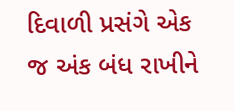દિવાળી પ્રસંગે એક જ અંક બંધ રાખીને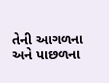તેની આગળના અને પાછળના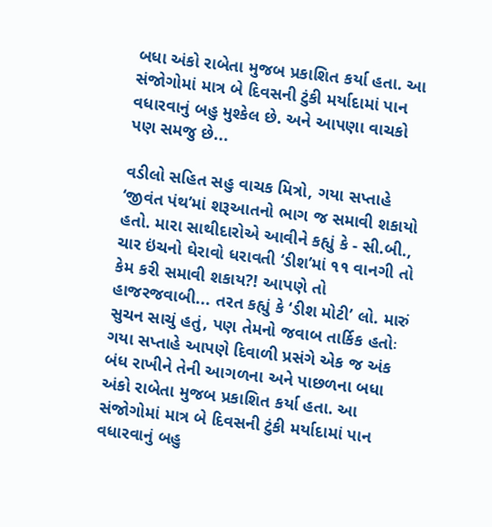બધા અંકો રાબેતા મુજબ પ્રકાશિત કર્યા હતા. આ સંજોગોમાં માત્ર બે દિવસની ટુંકી મર્યાદામાં પાન વધારવાનું બહુ મુશ્કેલ છે. અને આપણા વાચકો પણ સમજુ છે...

વડીલો સહિત સહુ વાચક મિત્રો, ગયા સપ્તાહે ‘જીવંત પંથ’માં શરૂઆતનો ભાગ જ સમાવી શકાયો હતો. મારા સાથીદારોએ આવીને કહ્યું કે - સી.બી., ચાર ઇંચનો ઘેરાવો ધરાવતી ‘ડીશ’માં ૧૧ વાનગી તો કેમ કરી સમાવી શકાય?! આપણે તો હાજરજવાબી... તરત કહ્યું કે ‘ડીશ મોટી’ લો. મારું સુચન સાચું હતું, પણ તેમનો જવાબ તાર્કિક હતોઃ ગયા સપ્તાહે આપણે દિવાળી પ્રસંગે એક જ અંક બંધ રાખીને તેની આગળના અને પાછળના બધા અંકો રાબેતા મુજબ પ્રકાશિત કર્યા હતા. આ સંજોગોમાં માત્ર બે દિવસની ટુંકી મર્યાદામાં પાન વધારવાનું બહુ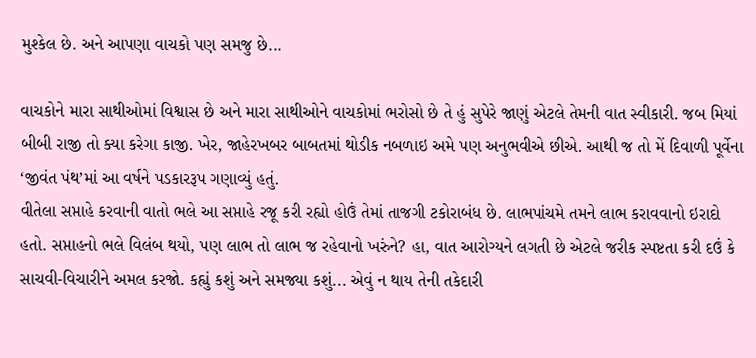મુશ્કેલ છે. અને આપણા વાચકો પણ સમજુ છે...

વાચકોને મારા સાથીઓમાં વિશ્વાસ છે અને મારા સાથીઓને વાચકોમાં ભરોસો છે તે હું સુપેરે જાણું એટલે તેમની વાત સ્વીકારી. જબ મિયાં બીબી રાજી તો ક્યા કરેગા કાજી. ખેર, જાહેરખબર બાબતમાં થોડીક નબળાઇ અમે પણ અનુભવીએ છીએ. આથી જ તો મેં દિવાળી પૂર્વેના ‘જીવંત પંથ’માં આ વર્ષને પડકારરૂપ ગણાવ્યું હતું.
વીતેલા સપ્તાહે કરવાની વાતો ભલે આ સપ્તાહે રજૂ કરી રહ્યો હોઉં તેમાં તાજગી ટકોરાબંધ છે. લાભપાંચમે તમને લાભ કરાવવાનો ઇરાદો હતો. સપ્તાહનો ભલે વિલંબ થયો, પણ લાભ તો લાભ જ રહેવાનો ખરુંને? હા, વાત આરોગ્યને લગતી છે એટલે જરીક સ્પષ્ટતા કરી દઉં કે સાચવી-વિચારીને અમલ કરજો. કહ્યું કશું અને સમજ્યા કશું... એવું ન થાય તેની તકેદારી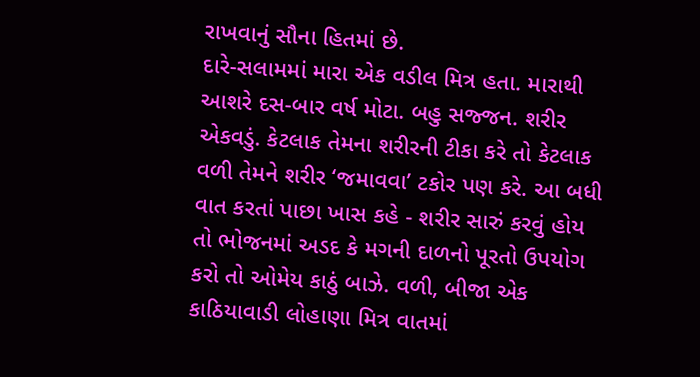રાખવાનું સૌના હિતમાં છે.
દારે-સલામમાં મારા એક વડીલ મિત્ર હતા. મારાથી આશરે દસ-બાર વર્ષ મોટા. બહુ સજ્જન. શરીર એકવડું. કેટલાક તેમના શરીરની ટીકા કરે તો કેટલાક વળી તેમને શરીર ‘જમાવવા’ ટકોર પણ કરે. આ બધી વાત કરતાં પાછા ખાસ કહે - શરીર સારું કરવું હોય તો ભોજનમાં અડદ કે મગની દાળનો પૂરતો ઉપયોગ કરો તો ઓમેય કાઠું બાઝે. વળી, બીજા એક કાઠિયાવાડી લોહાણા મિત્ર વાતમાં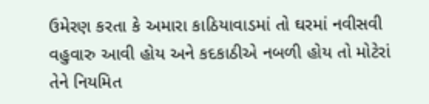ઉમેરણ કરતા કે અમારા કાઠિયાવાડમાં તો ઘરમાં નવીસવી વહુવારુ આવી હોય અને કદકાઠીએ નબળી હોય તો મોટેરાં તેને નિયમિત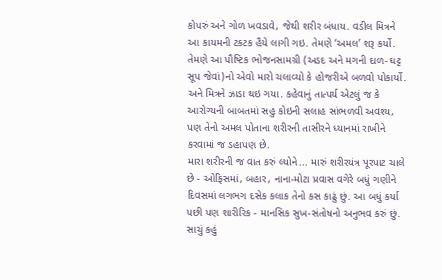કોપરું અને ગોળ ખવડાવે, જેથી શરીર બંધાય. વડીલ મિત્રને આ કાયમની ટકટક હૈયે લાગી ગઇ. તેમણે ‘અમલ’ શરૂ કર્યો. તેમણે આ પૌષ્ટિક ભોજનસામગ્રી (અડદ અને મગની દાળ- ઘટ્ટ સૂપ જેવાં)નો એવો મારો ચલાવ્યો કે હોજરીએ બળવો પોકાર્યો. અને મિત્રને ઝાડા થઇ ગયા. કહેવાનું તાત્પર્ય એટલું જ કે આરોગ્યની બાબતમાં સહુ કોઇની સલાહ સાંભળવી અવશ્ય, પણ તેનો અમલ પોતાના શરીરની તાસીરને ધ્યાનમાં રાખીને કરવામાં જ ડહાપણ છે.
મારા શરીરની જ વાત કરું લ્યોને... મારું શરીરયંત્ર પૂરપાટ ચાલે છે - ઓફિસમાં, બહાર, નાના-મોટા પ્રવાસ વગેરે બધું ગણીને દિવસમાં લગભગ દસેક કલાક તેનો કસ કાઢું છું. આ બધું કર્યા પછી પણ શારીરિક - માનસિક સુખ-સંતોષનો અનુભવ કરું છું. સાચું કહું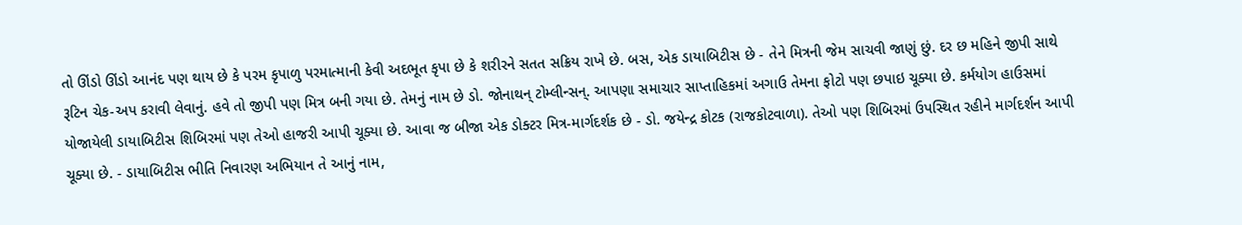તો ઊંડો ઊંડો આનંદ પણ થાય છે કે પરમ કૃપાળુ પરમાત્માની કેવી અદભૂત કૃપા છે કે શરીરને સતત સક્રિય રાખે છે. બસ, એક ડાયાબિટીસ છે - તેને મિત્રની જેમ સાચવી જાણું છું. દર છ મહિને જીપી સાથે રૂટિન ચેક-અપ કરાવી લેવાનું. હવે તો જીપી પણ મિત્ર બની ગયા છે. તેમનું નામ છે ડો. જોનાથન્ ટોમ્લીન્સન્. આપણા સમાચાર સાપ્તાહિકમાં અગાઉ તેમના ફોટો પણ છપાઇ ચૂક્યા છે. કર્મયોગ હાઉસમાં યોજાયેલી ડાયાબિટીસ શિબિરમાં પણ તેઓ હાજરી આપી ચૂક્યા છે. આવા જ બીજા એક ડોક્ટર મિત્ર-માર્ગદર્શક છે - ડો. જયેન્દ્ર કોટક (રાજકોટવાળા). તેઓ પણ શિબિરમાં ઉપસ્થિત રહીને માર્ગદર્શન આપી ચૂક્યા છે. - ડાયાબિટીસ ભીતિ નિવારણ અભિયાન તે આનું નામ,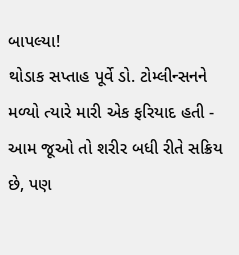બાપલ્યા!
થોડાક સપ્તાહ પૂર્વે ડો. ટોમ્લીન્સનને મળ્યો ત્યારે મારી એક ફરિયાદ હતી - આમ જૂઓ તો શરીર બધી રીતે સક્રિય છે, પણ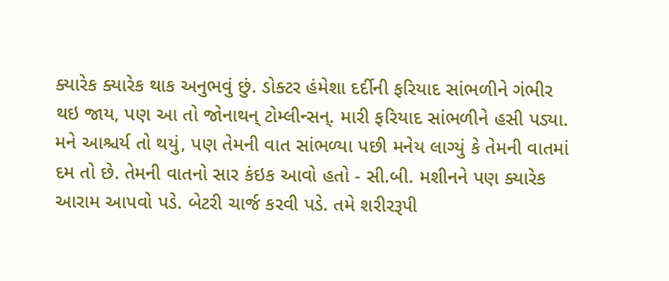ક્યારેક ક્યારેક થાક અનુભવું છું. ડોક્ટર હંમેશા દર્દીની ફરિયાદ સાંભળીને ગંભીર થઇ જાય, પણ આ તો જોનાથન્ ટોમ્લીન્સન્. મારી ફરિયાદ સાંભળીને હસી પડ્યા. મને આશ્ચર્ય તો થયું, પણ તેમની વાત સાંભળ્યા પછી મનેય લાગ્યું કે તેમની વાતમાં દમ તો છે. તેમની વાતનો સાર કંઇક આવો હતો - સી.બી. મશીનને પણ ક્યારેક આરામ આપવો પડે. બેટરી ચાર્જ કરવી પડે. તમે શરીરરૂપી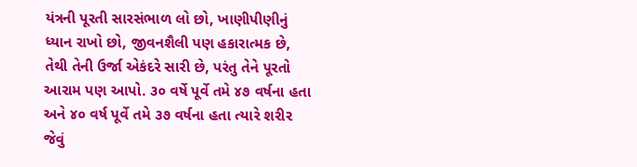યંત્રની પૂરતી સારસંભાળ લો છો, ખાણીપીણીનું ધ્યાન રાખો છો, જીવનશૈલી પણ હકારાત્મક છે, તેથી તેની ઉર્જા એકંદરે સારી છે, પરંતુ તેને પૂરતો આરામ પણ આપો. ૩૦ વર્ષે પૂર્વે તમે ૪૭ વર્ષના હતા અને ૪૦ વર્ષ પૂર્વે તમે ૩૭ વર્ષના હતા ત્યારે શરીર જેવું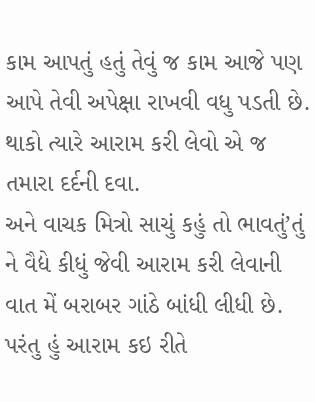કામ આપતું હતું તેવું જ કામ આજે પણ આપે તેવી અપેક્ષા રાખવી વધુ પડતી છે. થાકો ત્યારે આરામ કરી લેવો એ જ તમારા દર્દની દવા.
અને વાચક મિત્રો સાચું કહું તો ભાવતું’તું ને વૈદ્યે કીધું જેવી આરામ કરી લેવાની વાત મેં બરાબર ગાંઠે બાંધી લીધી છે. પરંતુ હું આરામ કઇ રીતે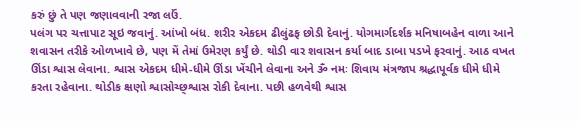કરું છું તે પણ જણાવવાની રજા લઉં.
પલંગ પર ચત્તાપાટ સૂઇ જવાનું. આંખો બંધ. શરીર એકદમ ઢીલુંઢફ છોડી દેવાનું. યોગમાર્ગદર્શક મનિષાબહેન વાળા આને શવાસન તરીકે ઓળખાવે છે, પણ મેં તેમાં ઉમેરણ કર્યું છે. થોડી વાર શવાસન કર્યા બાદ ડાબા પડખે ફરવાનું. આઠ વખત ઊંડા શ્વાસ લેવાના. શ્વાસ એકદમ ધીમે-ધીમે ઊંડા ખેંચીને લેવાના અને ૐ નમઃ શિવાય મંત્રજાપ શ્રદ્ધાપૂર્વક ધીમે ધીમે કરતા રહેવાના. થોડીક ક્ષણો શ્વાસોચ્છ્શ્વાસ રોકી દેવાના. પછી હળવેથી શ્વાસ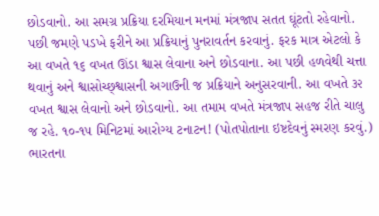છોડવાનો. આ સમગ્ર પ્રક્રિયા દરમિયાન મનમાં મંત્રજાપ સતત ઘૂંટતો રહેવાનો. પછી જમણે પડખે ફરીને આ પ્રક્રિયાનું પુનરાવર્તન કરવાનું. ફરક માત્ર એટલો કે આ વખતે ૧૬ વખત ઊંડા શ્વાસ લેવાના અને છોડવાના. આ પછી હળવેથી ચત્તા થવાનું અને શ્વાસોચ્છ્શ્વાસની અગાઉની જ પ્રક્રિયાને અનુસરવાની. આ વખતે ૩૨ વખત શ્વાસ લેવાનો અને છોડવાનો. આ તમામ વખતે મંત્રજાપ સહજ રીતે ચાલુ જ રહે. ૧૦-૧૫ મિનિટમાં આરોગ્ય ટનાટન! (પોતપોતાના ઇષ્ટદેવનું સ્મરણ કરવું.)
ભારતના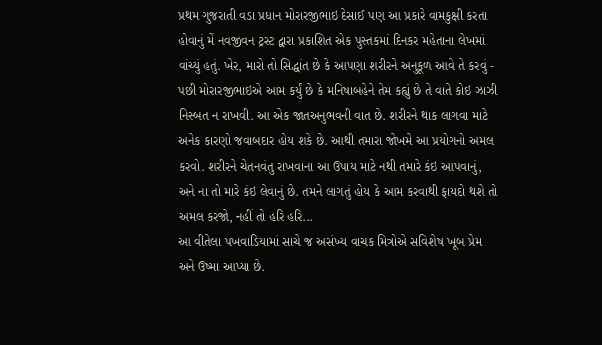પ્રથમ ગુજરાતી વડા પ્રધાન મોરારજીભાઇ દેસાઈ પણ આ પ્રકારે વામકુક્ષી કરતા હોવાનું મેં નવજીવન ટ્રસ્ટ દ્વારા પ્રકાશિત એક પુસ્તકમાં દિનકર મહેતાના લેખમાં વાંચ્યું હતું. ખેર, મારો તો સિદ્ધાંત છે કે આપણા શરીરને અનુકૂળ આવે તે કરવું - પછી મોરારજીભાઇએ આમ કર્યું છે કે મનિષાબહેને તેમ કહ્યું છે તે વાતે કોઇ ઝાઝી નિસ્બત ન રાખવી. આ એક જાતઅનુભવની વાત છે. શરીરને થાક લાગવા માટે અનેક કારણો જવાબદાર હોય શકે છે. આથી તમારા જોખમે આ પ્રયોગનો અમલ કરવો. શરીરને ચેતનવંતુ રાખવાના આ ઉપાય માટે નથી તમારે કંઇ આપવાનું, અને ના તો મારે કંઇ લેવાનું છે. તમને લાગતું હોય કે આમ કરવાથી ફાયદો થશે તો અમલ કરજો, નહીં તો હરિ હરિ...
આ વીતેલા પખવાડિયામાં સાચે જ અસંખ્ય વાચક મિત્રોએ સવિશેષ ખૂબ પ્રેમ અને ઉષ્મા આપ્યા છે.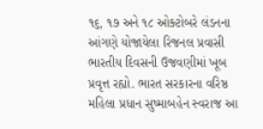૧૬, ૧૭ અને ૧૮ ઓક્ટોબરે લંડનના આંગણે યોજાયેલા રિજનલ પ્રવાસી ભારતીય દિવસની ઉજવણીમાં ખૂબ પ્રવૃત્ત રહ્યો. ભારત સરકારના વરિષ્ઠ મહિલા પ્રધાન સુષ્માબહેન સ્વરાજ આ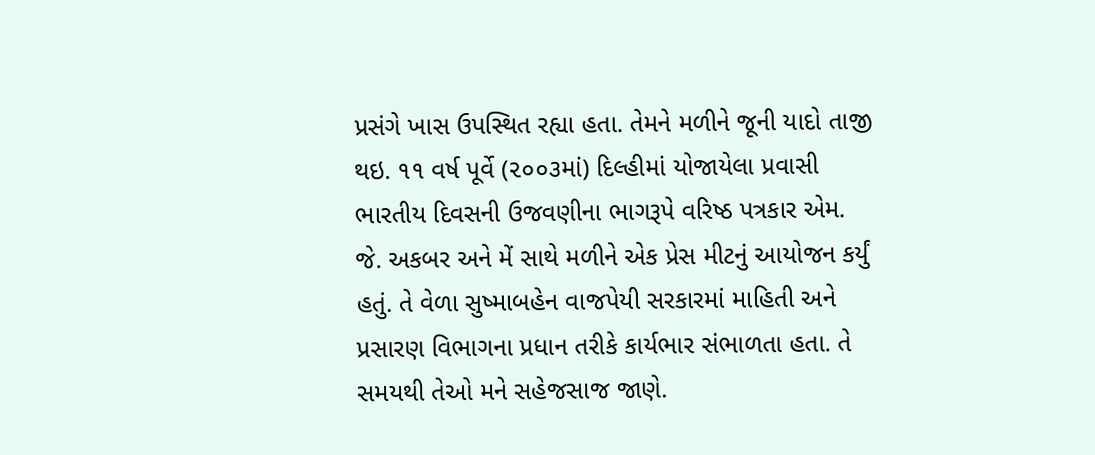પ્રસંગે ખાસ ઉપસ્થિત રહ્યા હતા. તેમને મળીને જૂની યાદો તાજી થઇ. ૧૧ વર્ષ પૂર્વે (૨૦૦૩માં) દિલ્હીમાં યોજાયેલા પ્રવાસી ભારતીય દિવસની ઉજવણીના ભાગરૂપે વરિષ્ઠ પત્રકાર એમ. જે. અકબર અને મેં સાથે મળીને એક પ્રેસ મીટનું આયોજન કર્યું હતું. તે વેળા સુષ્માબહેન વાજપેયી સરકારમાં માહિતી અને પ્રસારણ વિભાગના પ્રધાન તરીકે કાર્યભાર સંભાળતા હતા. તે સમયથી તેઓ મને સહેજસાજ જાણે.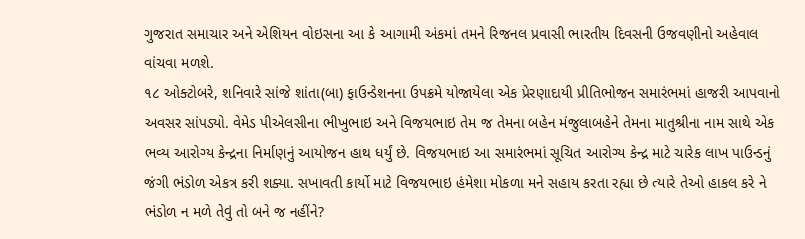ગુજરાત સમાચાર અને એશિયન વોઇસના આ કે આગામી અંકમાં તમને રિજનલ પ્રવાસી ભારતીય દિવસની ઉજવણીનો અહેવાલ વાંચવા મળશે.
૧૮ ઓક્ટોબરે, શનિવારે સાંજે શાંતા(બા) ફાઉન્ડેશનના ઉપક્રમે યોજાયેલા એક પ્રેરણાદાયી પ્રીતિભોજન સમારંભમાં હાજરી આપવાનો અવસર સાંપડ્યો. વેમેડ પીએલસીના ભીખુભાઇ અને વિજયભાઇ તેમ જ તેમના બહેન મંજુલાબહેને તેમના માતુશ્રીના નામ સાથે એક ભવ્ય આરોગ્ય કેન્દ્રના નિર્માણનું આયોજન હાથ ધર્યું છે. વિજયભાઇ આ સમારંભમાં સૂચિત આરોગ્ય કેન્દ્ર માટે ચારેક લાખ પાઉન્ડનું જંગી ભંડોળ એકત્ર કરી શક્યા. સખાવતી કાર્યો માટે વિજયભાઇ હંમેશા મોકળા મને સહાય કરતા રહ્યા છે ત્યારે તેઓ હાકલ કરે ને ભંડોળ ન મળે તેવું તો બને જ નહીંને?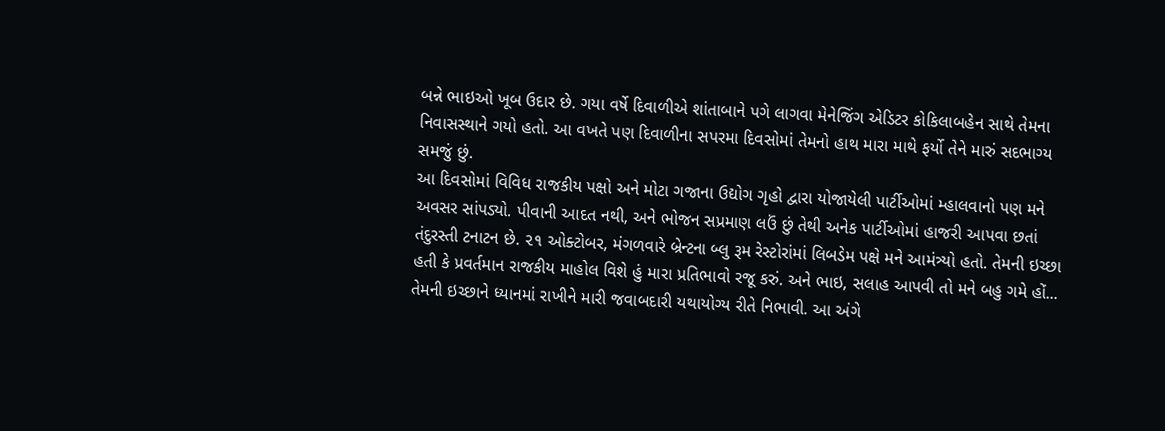બન્ને ભાઇઓ ખૂબ ઉદાર છે. ગયા વર્ષે દિવાળીએ શાંતાબાને પગે લાગવા મેનેજિંગ એડિટર કોકિલાબહેન સાથે તેમના નિવાસસ્થાને ગયો હતો. આ વખતે પણ દિવાળીના સપરમા દિવસોમાં તેમનો હાથ મારા માથે ફર્યો તેને મારું સદભાગ્ય સમજું છું.
આ દિવસોમાં વિવિધ રાજકીય પક્ષો અને મોટા ગજાના ઉદ્યોગ ગૃહો દ્વારા યોજાયેલી પાર્ટીઓમાં મ્હાલવાનો પણ મને અવસર સાંપડ્યો. પીવાની આદત નથી, અને ભોજન સપ્રમાણ લઉં છું તેથી અનેક પાર્ટીઓમાં હાજરી આપવા છતાં તંદુરસ્તી ટનાટન છે. ૨૧ ઓક્ટોબર, મંગળવારે બ્રેન્ટના બ્લુ રૂમ રેસ્ટોરાંમાં લિબડેમ પક્ષે મને આમંત્ર્યો હતો. તેમની ઇચ્છા હતી કે પ્રવર્તમાન રાજકીય માહોલ વિશે હું મારા પ્રતિભાવો રજૂ કરું. અને ભાઇ, સલાહ આપવી તો મને બહુ ગમે હોં... તેમની ઇચ્છાને ધ્યાનમાં રાખીને મારી જવાબદારી યથાયોગ્ય રીતે નિભાવી. આ અંગે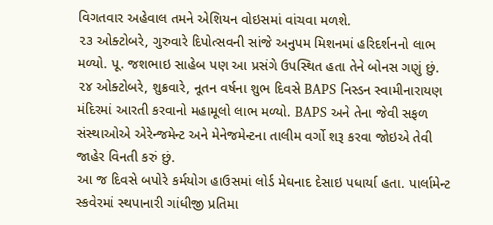વિગતવાર અહેવાલ તમને એશિયન વોઇસમાં વાંચવા મળશે.
૨૩ ઓક્ટોબરે, ગુરુવારે દિપોત્સવની સાંજે અનુપમ મિશનમાં હરિદર્શનનો લાભ મળ્યો. પૂ. જશભાઇ સાહેબ પણ આ પ્રસંગે ઉપસ્થિત હતા તેને બોનસ ગણું છું.
૨૪ ઓક્ટોબરે, શુક્રવારે, નૂતન વર્ષના શુભ દિવસે BAPS નિસ્ડન સ્વામીનારાયણ મંદિરમાં આરતી કરવાનો મહામૂલો લાભ મળ્યો. BAPS અને તેના જેવી સફળ સંસ્થાઓએ એરેન્જમેન્ટ અને મેનેજમેન્ટના તાલીમ વર્ગો શરૂ કરવા જોઇએ તેવી જાહેર વિનતી કરું છું.
આ જ દિવસે બપોરે કર્મયોગ હાઉસમાં લોર્ડ મેઘનાદ દેસાઇ પધાર્યા હતા. પાર્લામેન્ટ સ્કવેરમાં સ્થપાનારી ગાંધીજી પ્રતિમા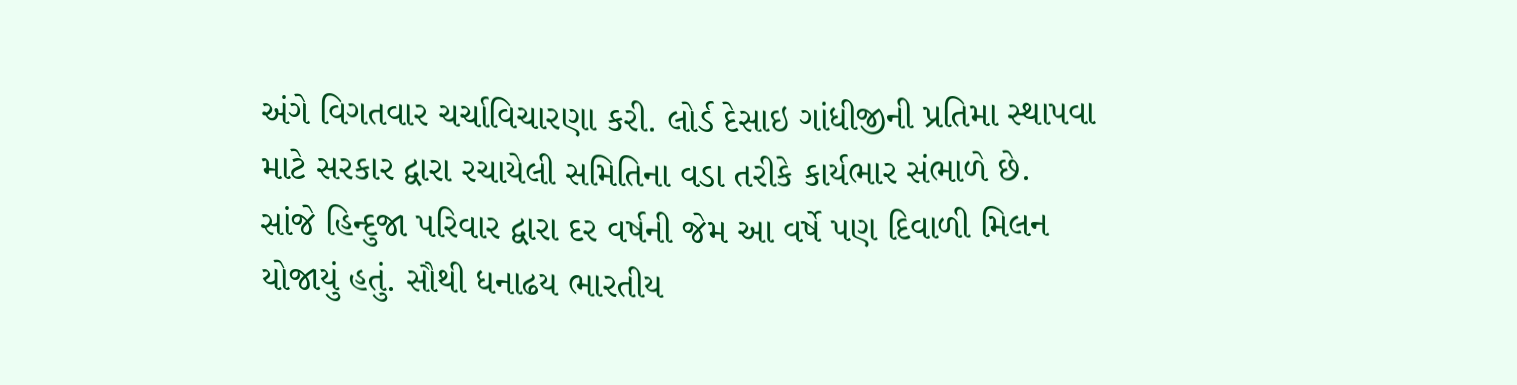અંગે વિગતવાર ચર્ચાવિચારણા કરી. લોર્ડ દેસાઇ ગાંધીજીની પ્રતિમા સ્થાપવા માટે સરકાર દ્વારા રચાયેલી સમિતિના વડા તરીકે કાર્યભાર સંભાળે છે.
સાંજે હિન્દુજા પરિવાર દ્વારા દર વર્ષની જેમ આ વર્ષે પણ દિવાળી મિલન યોજાયું હતું. સૌથી ધનાઢય ભારતીય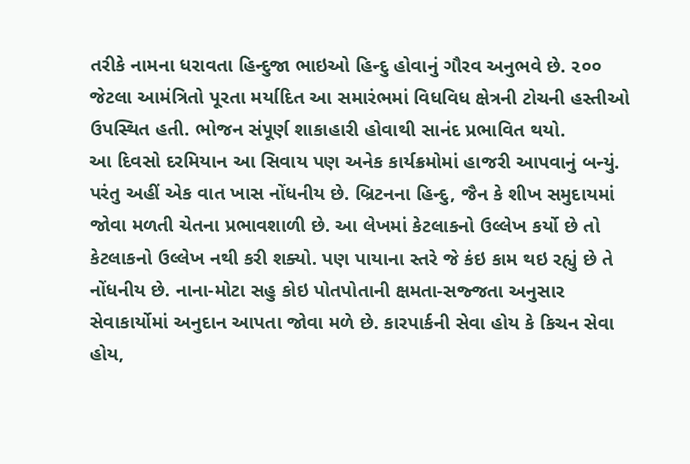તરીકે નામના ધરાવતા હિન્દુજા ભાઇઓ હિન્દુ હોવાનું ગૌરવ અનુભવે છે. ૨૦૦ જેટલા આમંત્રિતો પૂરતા મર્યાદિત આ સમારંભમાં વિધવિધ ક્ષેત્રની ટોચની હસ્તીઓ ઉપસ્થિત હતી. ભોજન સંપૂર્ણ શાકાહારી હોવાથી સાનંદ પ્રભાવિત થયો.
આ દિવસો દરમિયાન આ સિવાય પણ અનેક કાર્યક્રમોમાં હાજરી આપવાનું બન્યું. પરંતુ અહીં એક વાત ખાસ નોંધનીય છે. બ્રિટનના હિન્દુ, જૈન કે શીખ સમુદાયમાં જોવા મળતી ચેતના પ્રભાવશાળી છે. આ લેખમાં કેટલાકનો ઉલ્લેખ કર્યો છે તો કેટલાકનો ઉલ્લેખ નથી કરી શક્યો. પણ પાયાના સ્તરે જે કંઇ કામ થઇ રહ્યું છે તે નોંધનીય છે. નાના-મોટા સહુ કોઇ પોતપોતાની ક્ષમતા-સજ્જતા અનુસાર સેવાકાર્યોમાં અનુદાન આપતા જોવા મળે છે. કારપાર્કની સેવા હોય કે કિચન સેવા હોય,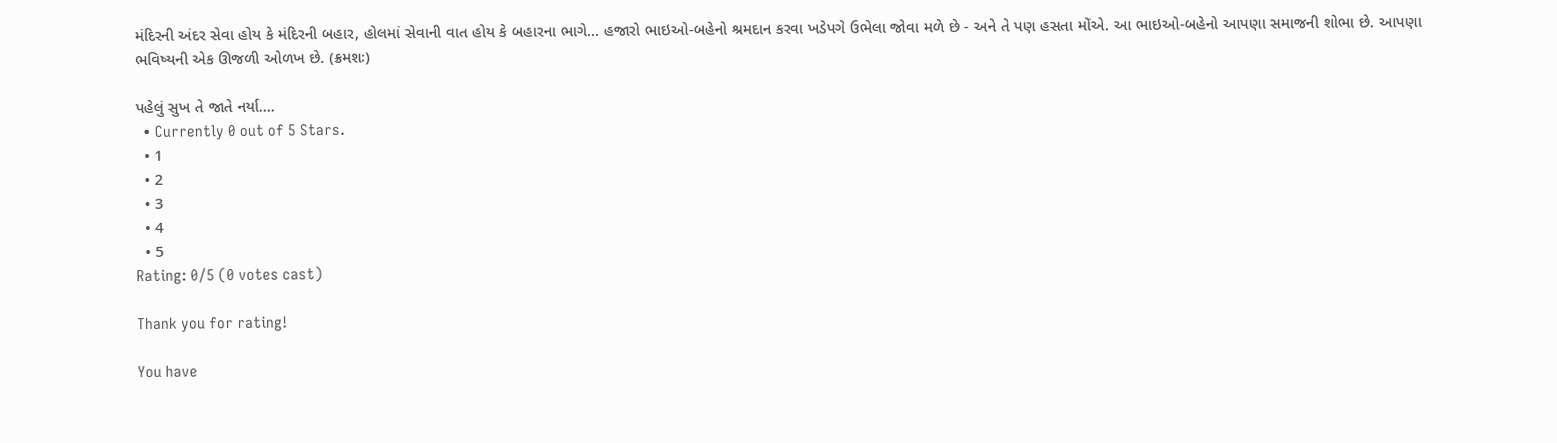મંદિરની અંદર સેવા હોય કે મંદિરની બહાર, હોલમાં સેવાની વાત હોય કે બહારના ભાગે... હજારો ભાઇઓ-બહેનો શ્રમદાન કરવા ખડેપગે ઉભેલા જોવા મળે છે - અને તે પણ હસતા મોંએ. આ ભાઇઓ-બહેનો આપણા સમાજની શોભા છે. આપણા ભવિષ્યની એક ઊજળી ઓળખ છે. (ક્રમશઃ)

પહેલું સુખ તે જાતે નર્યા....
  • Currently 0 out of 5 Stars.
  • 1
  • 2
  • 3
  • 4
  • 5
Rating: 0/5 (0 votes cast)

Thank you for rating!

You have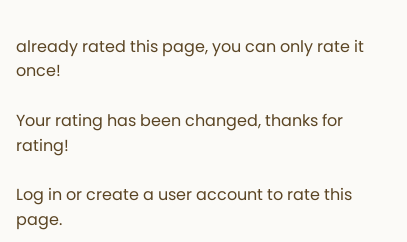already rated this page, you can only rate it once!

Your rating has been changed, thanks for rating!

Log in or create a user account to rate this page.